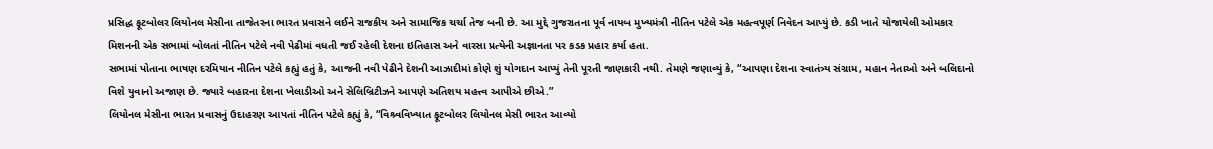પ્રસિદ્ધ ફૂટબોલર લિયોનલ મેસીના તાજેતરના ભારત પ્રવાસને લઈને રાજકીય અને સામાજિક ચર્ચા તેજ બની છે. આ મુદ્દે ગુજરાતના પૂર્વ નાયબ મુખ્યમંત્રી નીતિન પટેલે એક મહત્વપૂર્ણ નિવેદન આપ્યું છે. કડી ખાતે યોજાયેલી ઓમકાર મિશનની એક સભામાં બોલતાં નીતિન પટેલે નવી પેઢીમાં વધતી જઈ રહેલી દેશના ઇતિહાસ અને વારસા પ્રત્યેની અજ્ઞાનતા પર કડક પ્રહાર કર્યા હતા.
સભામાં પોતાના ભાષણ દરમિયાન નીતિન પટેલે કહ્યું હતું કે, આજની નવી પેઢીને દેશની આઝાદીમાં કોણે શું યોગદાન આપ્યું તેની પૂરતી જાણકારી નથી. તેમણે જણાવ્યું કે, “આપણા દેશના સ્વાતંત્ર્ય સંગ્રામ, મહાન નેતાઓ અને બલિદાનો વિશે યુવાનો અજાણ છે. જ્યારે બહારના દેશના ખેલાડીઓ અને સેલિબ્રિટીઝને આપણે અતિશય મહત્ત્વ આપીએ છીએ.”
લિયોનલ મેસીના ભારત પ્રવાસનું ઉદાહરણ આપતાં નીતિન પટેલે કહ્યું કે, “વિશ્ર્વવિખ્યાત ફૂટબોલર લિયોનલ મેસી ભારત આવ્યો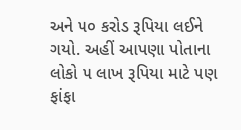અને ૫૦ કરોડ રૂપિયા લઈને ગયો. અહીં આપણા પોતાના લોકો ૫ લાખ રૂપિયા માટે પણ ફાંફા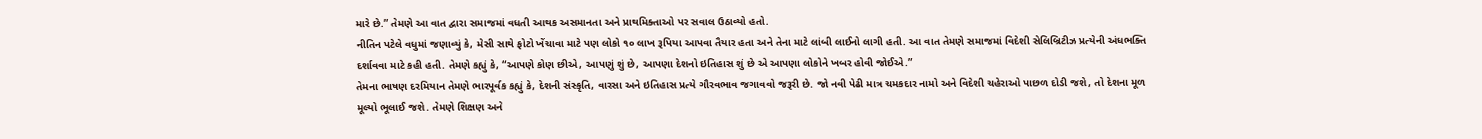મારે છે.” તેમણે આ વાત દ્વારા સમાજમાં વધતી આથક અસમાનતા અને પ્રાથમિક્તાઓ પર સવાલ ઉઠાવ્યો હતો.
નીતિન પટેલે વધુમાં જણાવ્યું કે, મેસી સાથે ફોટો ખેંચાવા માટે પણ લોકો ૧૦ લાખ રૂપિયા આપવા તૈયાર હતા અને તેના માટે લાંબી લાઈનો લાગી હતી. આ વાત તેમણે સમાજમાં વિદેશી સેલિબ્રિટીઝ પ્રત્યેની અંધભક્તિ દર્શાવવા માટે કહી હતી. તેમણે કહ્યું કે, “આપણે કોણ છીએ, આપણું શું છે, આપણા દેશનો ઇતિહાસ શું છે એ આપણા લોકોને ખબર હોવી જોઈએ.”
તેમના ભાષણ દરમિયાન તેમણે ભારપૂર્વક કહ્યું કે, દેશની સંસ્કૃતિ, વારસા અને ઇતિહાસ પ્રત્યે ગૌરવભાવ જગાવવો જરૂરી છે. જો નવી પેઢી માત્ર ચમકદાર નામો અને વિદેશી ચહેરાઓ પાછળ દોડી જશે, તો દેશના મૂળ મૂલ્યો ભૂલાઈ જશે. તેમણે શિક્ષણ અને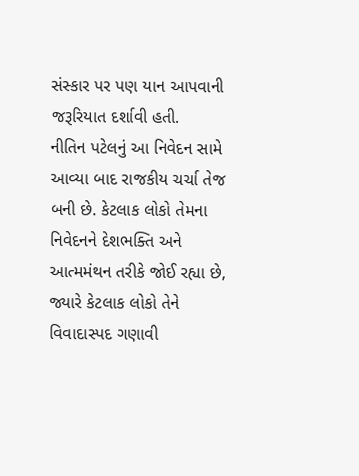સંસ્કાર પર પણ યાન આપવાની જરૂરિયાત દર્શાવી હતી.
નીતિન પટેલનું આ નિવેદન સામે આવ્યા બાદ રાજકીય ચર્ચા તેજ બની છે. કેટલાક લોકો તેમના નિવેદનને દેશભક્તિ અને આત્મમંથન તરીકે જોઈ રહ્યા છે, જ્યારે કેટલાક લોકો તેને વિવાદાસ્પદ ગણાવી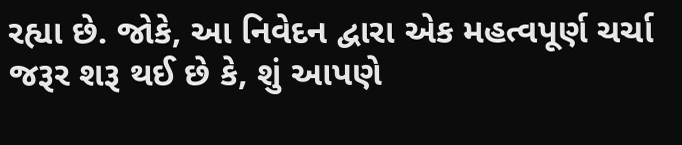રહ્યા છે. જોકે, આ નિવેદન દ્વારા એક મહત્વપૂર્ણ ચર્ચા જરૂર શરૂ થઈ છે કે, શું આપણે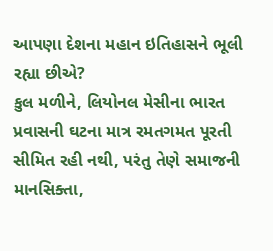આપણા દેશના મહાન ઇતિહાસને ભૂલી રહ્યા છીએ?
કુલ મળીને, લિયોનલ મેસીના ભારત પ્રવાસની ઘટના માત્ર રમતગમત પૂરતી સીમિત રહી નથી, પરંતુ તેણે સમાજની માનસિક્તા,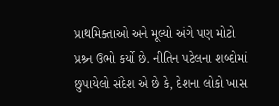પ્રાથમિક્તાઓ અને મૂલ્યો અંગે પણ મોટો પ્રશ્ર્ન ઉભો કર્યો છે. નીતિન પટેલના શબ્દોમાં છુપાયેલો સંદેશ એ છે કે, દેશના લોકો ખાસ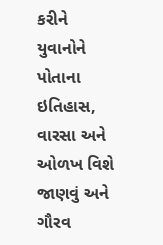કરીને યુવાનોને પોતાના ઇતિહાસ, વારસા અને ઓળખ વિશે જાણવું અને ગૌરવ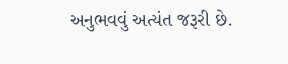અનુભવવું અત્યંત જરૂરી છે.